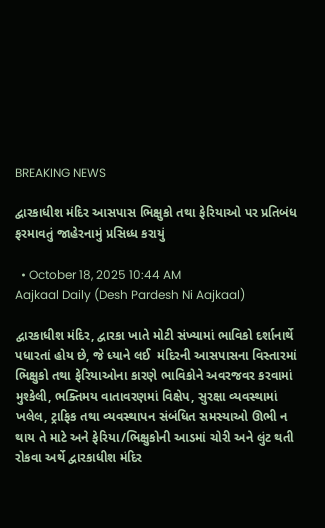BREAKING NEWS

દ્વારકાધીશ મંદિર આસપાસ ભિક્ષુકો તથા ફેરિયાઓ પર પ્રતિબંધ ફરમાવતું જાહેરનામું પ્રસિધ્ધ કરાયું

  • October 18, 2025 10:44 AM
Aajkaal Daily (Desh Pardesh Ni Aajkaal)

દ્વારકાધીશ મંદિર, દ્વારકા ખાતે મોટી સંખ્યામાં ભાવિકો દર્શાનાર્થે પધારતાં હોય છે, જે ધ્યાને લઈ  મંદિરની આસપાસના વિસ્તારમાં ભિક્ષુકો તથા ફેરિયાઓના કારણે ભાવિકોને અવરજવર કરવામાં મુશ્કેલી, ભક્તિમય વાતાવરણમાં વિક્ષેપ, સુરક્ષા વ્યવસ્થામાં ખલેલ, ટ્રાફિક તથા વ્યવસ્થાપન સંબંધિત સમસ્યાઓ ઊભી ન થાય તે માટે અને ફેરિયા/ભિક્ષુકોની આડમાં ચોરી અને લુંટ થતી રોકવા અર્થે દ્વારકાધીશ મંદિર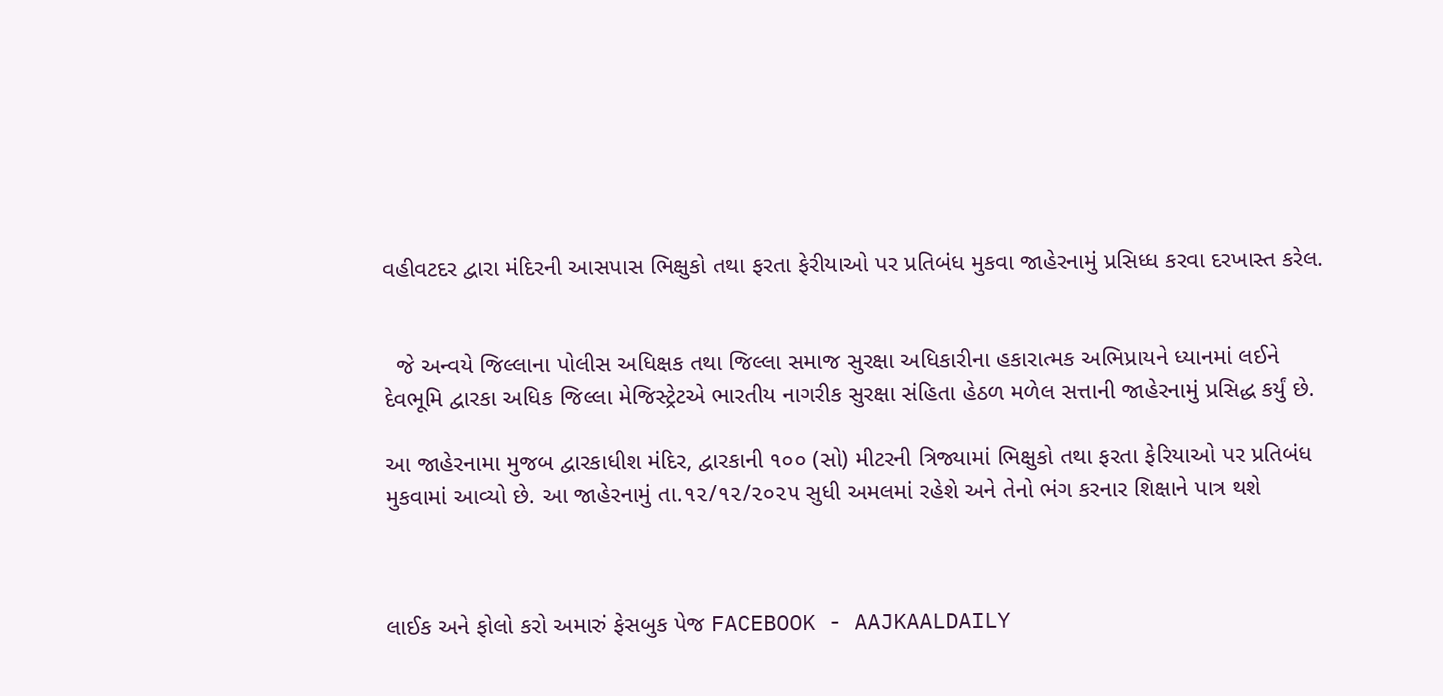વહીવટદર દ્વારા મંદિરની આસપાસ ભિક્ષુકો તથા ફરતા ફેરીયાઓ પર પ્રતિબંધ મુકવા જાહેરનામું પ્રસિધ્ધ કરવા દરખાસ્ત કરેલ.


  જે અન્વયે જિલ્લાના પોલીસ અધિક્ષક તથા જિલ્લા સમાજ સુરક્ષા અધિકારીના હકારાત્મક અભિપ્રાયને ધ્યાનમાં લઈને દેવભૂમિ દ્વારકા અધિક જિલ્લા મેજિસ્ટ્રેટએ ભારતીય નાગરીક સુરક્ષા સંહિતા હેઠળ મળેલ સત્તાની જાહેરનામું પ્રસિદ્ધ કર્યું છે.

આ જાહેરનામા મુજબ દ્વારકાધીશ મંદિર, દ્વારકાની ૧૦૦ (સો) મીટરની ત્રિજ્યામાં ભિક્ષુકો તથા ફરતા ફેરિયાઓ પર પ્રતિબંધ મુકવામાં આવ્યો છે. આ જાહેરનામું તા.૧૨/૧૨/૨૦૨૫ સુધી અમલમાં રહેશે અને તેનો ભંગ કરનાર શિક્ષાને પાત્ર થશે



લાઈક અને ફોલો કરો અમારું ફેસબુક પેજ FACEBOOK - AAJKAALDAILY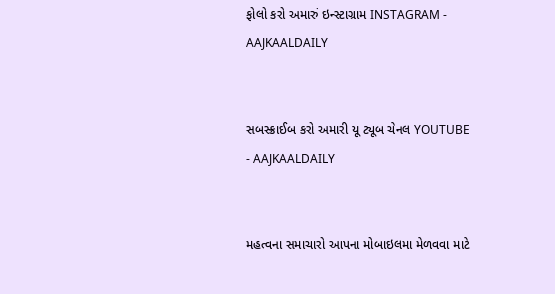ફોલો કરો અમારું ઇન્સ્ટાગ્રામ INSTAGRAM - AAJKAALDAILY


સબસ્ક્રાઈબ કરો અમારી યૂ ટ્યૂબ ચેનલ YOUTUBE - AAJKAALDAILY


મહત્વના સમાચારો આપના મોબાઇલમા મેળવવા માટે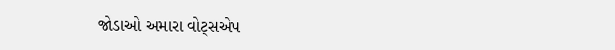જોડાઓ અમારા વોટ્સએપ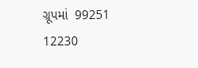ગ્રૂપમાં  99251 12230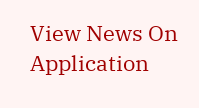View News On Application